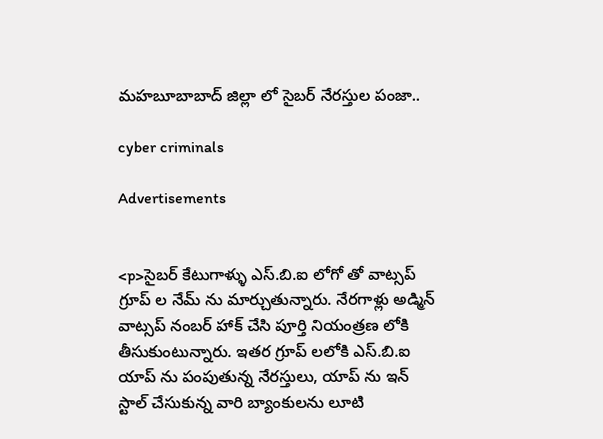మహబూబాబాద్ జిల్లా లో సైబర్ నేరస్తుల పంజా..

cyber criminals

Advertisements


<p>సైబర్ కేటుగాళ్ళు ఎస్.బి.ఐ లోగో తో వాట్సప్ గ్రూప్ ల నేమ్ ను మార్చుతున్నారు. నేరగాళ్లు అడ్మిన్ వాట్సప్ నంబర్ హాక్ చేసి పూర్తి నియంత్రణ లోకి తీసుకుంటున్నారు. ఇతర గ్రూప్ లలోకి ఎస్.బి.ఐ యాప్ ను పంపుతున్న నేరస్తులు, యాప్ ను ఇన్ స్టాల్ చేసుకున్న వారి బ్యాంకులను లూటి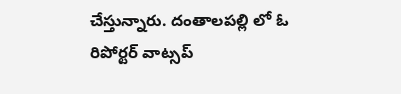చేస్తున్నారు. దంతాలపల్లి లో ఓ రిపోర్టర్ వాట్సప్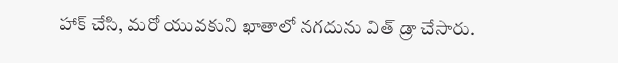హాక్ చేసి, మరో యువకుని ఖాతాలో నగదును విత్ డ్రా చేసారు.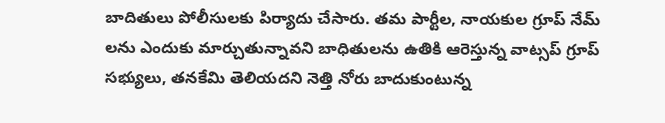బాదితులు పోలీసులకు పిర్యాదు చేసారు. తమ పార్టీల, నాయకుల గ్రూప్ నేమ్ లను ఎందుకు మార్చుతున్నావని బాధితులను ఉతికి ఆరెస్తున్న వాట్సప్ గ్రూప్ సభ్యులు, తనకేమి తెలియదని నెత్తి నోరు బాదుకుంటున్న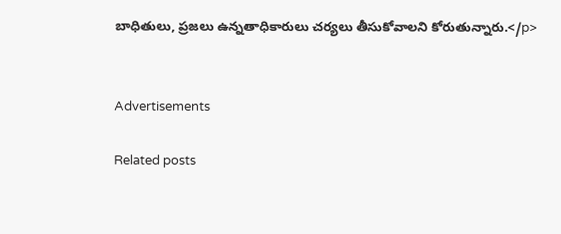బాధితులు, ప్రజలు ఉన్నతాధికారులు చర్యలు తీసుకోవాలని కోరుతున్నారు.</p>


Advertisements

Related posts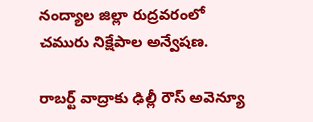నంద్యాల జిల్లా రుద్రవరంలో చమురు నిక్షేపాల అన్వేషణ.

రాబర్ట్‌ వాద్రాకు ఢిల్లీ రౌస్‌ అవెన్యూ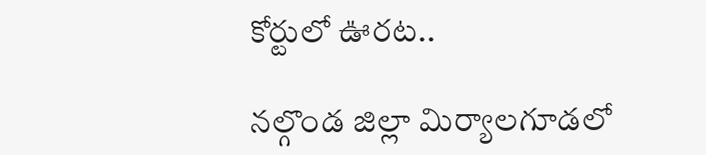కోర్టులో ఊరట..

నల్గొండ జిల్లా మిర్యాలగూడలో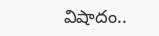విషాదం..